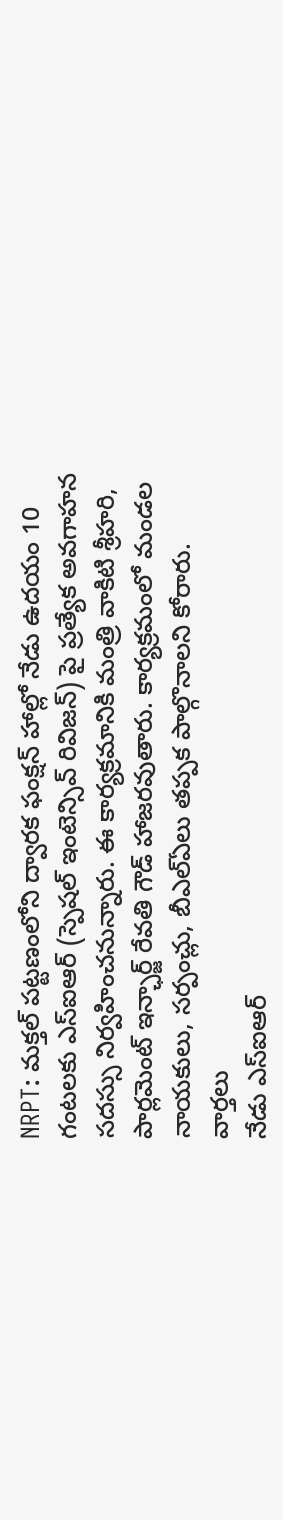NRPT: మక్తల్ పట్టణంలోని ద్వారక ఫంక్షన్ హాల్లో నేడు ఉదయం 10 గంటలకు ఎస్ఐఆర్ (స్పెషల్ ఇంటెన్సివ్ రివిజన్) పై ప్రత్యేక అవగాహన సదస్సు నిర్వహించనున్నారు. ఈ కార్యక్రమానికి మంత్రి వాకిటి శ్రీహరి, పార్లమెంట్ ఇన్ఛార్జ్ రేవతి గౌడ్ హాజరవుతారు. కార్యక్రమంలో మండల నాయకులు, సర్పంచ్లు, బీఎల్ఏలు తప్పక పాల్గొనాలని కోరారు.
వార్తలు
నేడు ఎస్ఐఆర్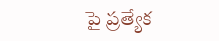పై ప్రత్యేక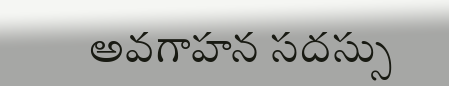అవగాహన సదస్సు